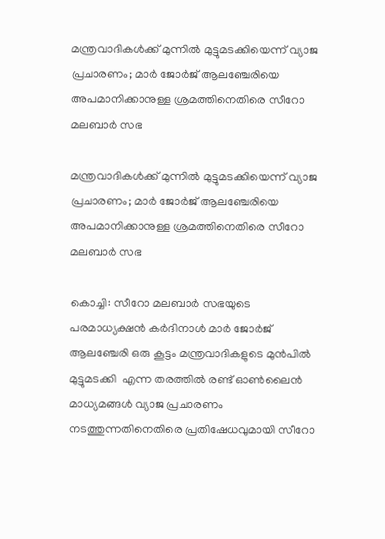മന്ത്രവാദികള്‍ക്ക് മുന്നില്‍ മുട്ടുമടക്കിയെന്ന് വ്യാജ പ്രചാരണം; മാര്‍ ജോര്‍ജ് ആലഞ്ചേരിയെ അപമാനിക്കാനുള്ള ശ്രമത്തിനെതിരെ സീറോ മലബാര്‍ സഭ

മന്ത്രവാദികള്‍ക്ക് മുന്നില്‍ മുട്ടുമടക്കിയെന്ന് വ്യാജ പ്രചാരണം; മാര്‍ ജോര്‍ജ് ആലഞ്ചേരിയെ അപമാനിക്കാനുള്ള ശ്രമത്തിനെതിരെ സീറോ മലബാര്‍ സഭ

കൊച്ചി: സീറോ മലബാര്‍ സഭയുടെ പരമാധ്യക്ഷന്‍ കര്‍ദിനാള്‍ മാര്‍ ജോര്‍ജ് ആലഞ്ചേരി ഒരു കൂട്ടം മന്ത്രവാദികളുടെ മുന്‍പില്‍  മുട്ടുമടക്കി  എന്ന തരത്തില്‍ രണ്ട് ഓണ്‍ലൈന്‍ മാധ്യമങ്ങള്‍ വ്യാജ പ്രചാരണം നടത്തുന്നതിനെതിരെ പ്രതിഷേധവുമായി സീറോ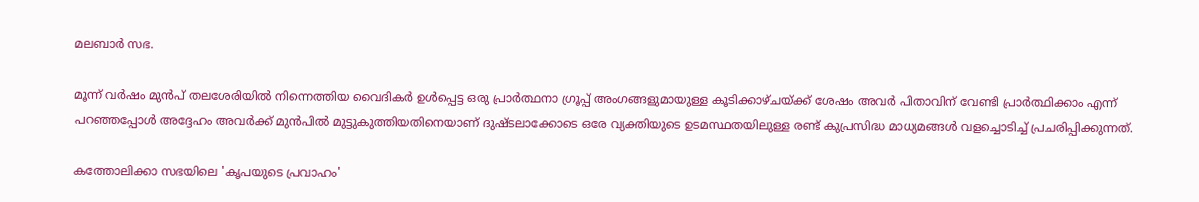മലബാര്‍ സഭ.

മൂന്ന് വര്‍ഷം മുന്‍പ് തലശേരിയില്‍ നിന്നെത്തിയ വൈദികര്‍ ഉള്‍പ്പെട്ട ഒരു പ്രാര്‍ത്ഥനാ ഗ്രൂപ്പ് അംഗങ്ങളുമായുള്ള കൂടിക്കാഴ്ചയ്ക്ക് ശേഷം അവര്‍ പിതാവിന് വേണ്ടി പ്രാര്‍ത്ഥിക്കാം എന്ന് പറഞ്ഞപ്പോള്‍ അദ്ദേഹം അവര്‍ക്ക് മുന്‍പില്‍ മുട്ടുകുത്തിയതിനെയാണ് ദുഷ്ടലാക്കോടെ ഒരേ വ്യക്തിയുടെ ഉടമസ്ഥതയിലുള്ള രണ്ട് കുപ്രസിദ്ധ മാധ്യമങ്ങള്‍ വളച്ചൊടിച്ച് പ്രചരിപ്പിക്കുന്നത്.

കത്തോലിക്കാ സഭയിലെ 'കൃപയുടെ പ്രവാഹം'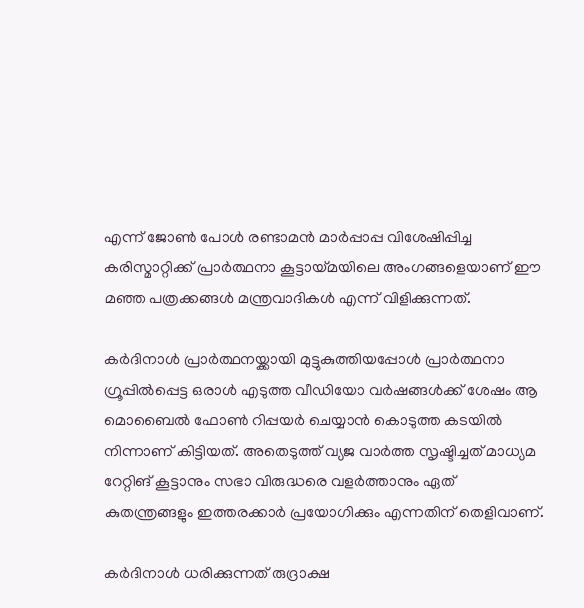എന്ന് ജോണ്‍ പോള്‍ രണ്ടാമന്‍ മാര്‍പ്പാപ്പ വിശേഷിപ്പിച്ച കരിസ്മാറ്റിക്ക് പ്രാര്‍ത്ഥനാ കൂട്ടായ്മയിലെ അംഗങ്ങളെയാണ് ഈ മഞ്ഞ പത്രക്കങ്ങള്‍ മന്ത്രവാദികള്‍ എന്ന് വിളിക്കുന്നത്.

കര്‍ദിനാള്‍ പ്രാര്‍ത്ഥനയ്ക്കായി മുട്ടുകുത്തിയപ്പോള്‍ പ്രാര്‍ത്ഥനാ ഗ്രൂപ്പില്‍പ്പെട്ട ഒരാള്‍ എടുത്ത വീഡിയോ വര്‍ഷങ്ങള്‍ക്ക് ശേഷം ആ മൊബൈല്‍ ഫോണ്‍ റിപ്പയര്‍ ചെയ്യാന്‍ കൊടുത്ത കടയില്‍ നിന്നാണ് കിട്ടിയത്. അതെടുത്ത് വ്യജ വാര്‍ത്ത സൃഷ്ടിച്ചത് മാധ്യമ റേറ്റിങ് കൂട്ടാനും സഭാ വിരുദ്ധരെ വളര്‍ത്താനും ഏത് കുതന്ത്രങ്ങളും ഇത്തരക്കാര്‍ പ്രയോഗിക്കും എന്നതിന് തെളിവാണ്.

കര്‍ദിനാള്‍ ധരിക്കുന്നത് രുദ്രാക്ഷ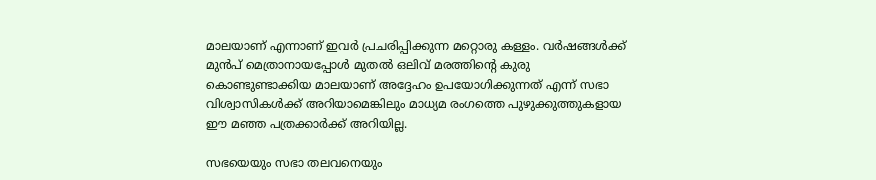മാലയാണ് എന്നാണ് ഇവര്‍ പ്രചരിപ്പിക്കുന്ന മറ്റൊരു കള്ളം. വര്‍ഷങ്ങള്‍ക്ക് മുന്‍പ് മെത്രാനായപ്പോള്‍ മുതല്‍ ഒലിവ് മരത്തിന്റെ കുരു കൊണ്ടുണ്ടാക്കിയ മാലയാണ് അദ്ദേഹം ഉപയോഗിക്കുന്നത് എന്ന് സഭാ വിശ്വാസികള്‍ക്ക് അറിയാമെങ്കിലും മാധ്യമ രംഗത്തെ പുഴുക്കുത്തുകളായ ഈ മഞ്ഞ പത്രക്കാര്‍ക്ക് അറിയില്ല.

സഭയെയും സഭാ തലവനെയും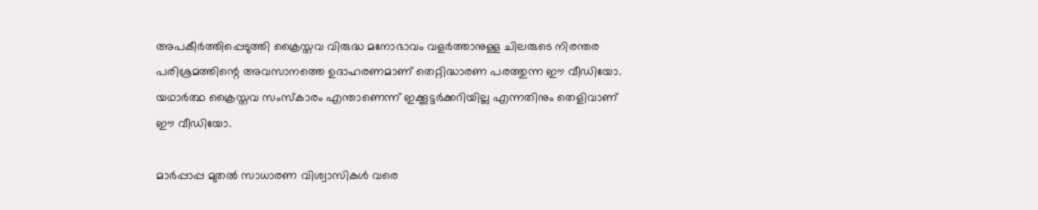അപകീര്‍ത്തിപ്പെടുത്തി ക്രൈസ്തവ വിരുദ്ധ മനോഭാവം വളര്‍ത്താനുള്ള ചിലരുടെ നിരന്തര പരിശ്രമത്തിന്റെ അവസാനത്തെ ഉദാഹരണമാണ് തെറ്റിദ്ധാരണ പരത്തുന്ന ഈ വീഡിയോ. യഥാര്‍ത്ഥ ക്രൈസ്തവ സംസ്‌കാരം എന്താണെന്ന് ഇക്കൂട്ടര്‍ക്കറിയില്ല എന്നതിനും തെളിവാണ് ഈ വീഡിയോ.

മാര്‍പ്പാപ്പ മുതല്‍ സാധാരണ വിശ്വാസികള്‍ വരെ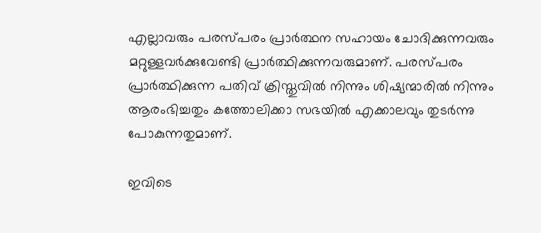എല്ലാവരും പരസ്പരം പ്രാര്‍ത്ഥന സഹായം ചോദിക്കുന്നവരും മറ്റുള്ളവര്‍ക്കുവേണ്ടി പ്രാര്‍ത്ഥിക്കുന്നവരുമാണ്. പരസ്പരം പ്രാര്‍ത്ഥിക്കുന്ന പതിവ് ക്രിസ്തുവില്‍ നിന്നും ശിഷ്യന്മാരില്‍ നിന്നും ആരംഭിച്ചതും കത്തോലിക്കാ സഭയില്‍ എക്കാലവും തുടര്‍ന്നു പോകുന്നതുമാണ്.

ഇവിടെ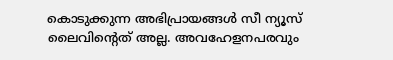കൊടുക്കുന്ന അഭിപ്രായങ്ങള്‍ സീ ന്യൂസ് ലൈവിന്റെത് അല്ല. അവഹേളനപരവും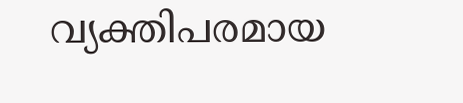വ്യക്തിപരമായ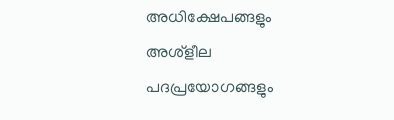അധിക്ഷേപങ്ങളും അശ്‌ളീല പദപ്രയോഗങ്ങളും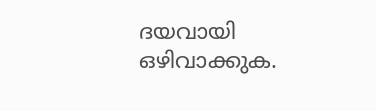ദയവായി ഒഴിവാക്കുക.